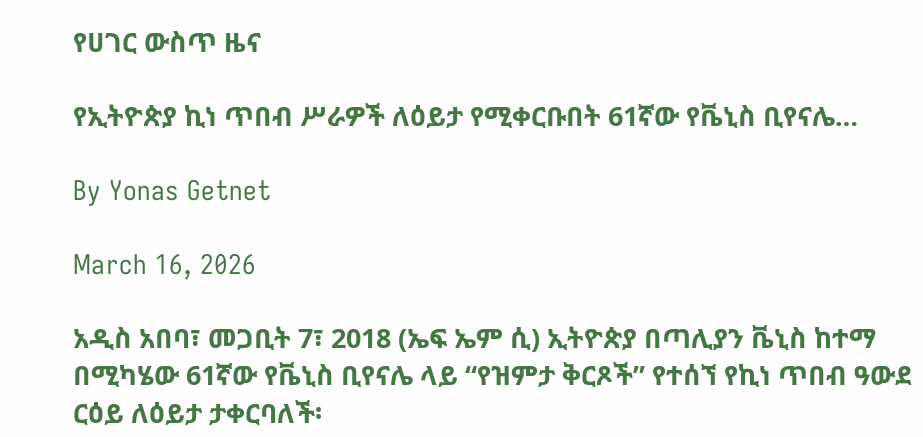የሀገር ውስጥ ዜና

የኢትዮጵያ ኪነ ጥበብ ሥራዎች ለዕይታ የሚቀርቡበት 61ኛው የቬኒስ ቢየናሌ…

By Yonas Getnet

March 16, 2026

አዲስ አበባ፣ መጋቢት 7፣ 2018 (ኤፍ ኤም ሲ) ኢትዮጵያ በጣሊያን ቬኒስ ከተማ በሚካሄው 61ኛው የቬኒስ ቢየናሌ ላይ “የዝምታ ቅርጾች” የተሰኘ የኪነ ጥበብ ዓውደ ርዕይ ለዕይታ ታቀርባለች፡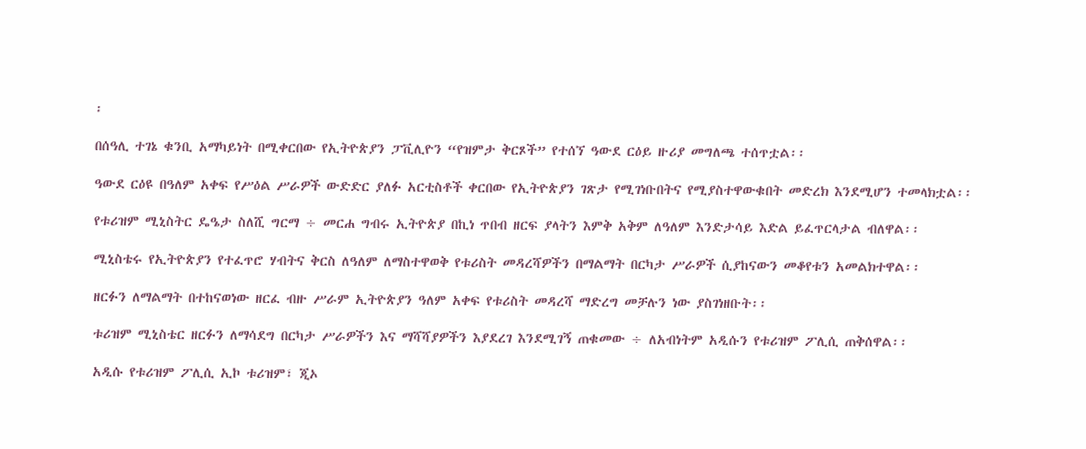፡

በሰዓሊ ተገኔ ቁንቢ አማካይነት በሚቀርበው የኢትዮጵያን ፓቪሊዮን “የዝምታ ቅርጾች” የተሰኘ ዓውደ ርዕይ ዙሪያ መግለጫ ተሰጥቷል፡፡

ዓውደ ርዕዩ በዓለም አቀፍ የሥዕል ሥራዎች ውድድር ያለፉ አርቲስቶች ቀርበው የኢትዮጵያን ገጽታ የሚገነቡበትና የሚያስተዋውቁበት መድረክ እንደሚሆን ተመላክቷል፡፡

የቱሪዝም ሚኒስትር ዴዔታ ስለሺ ግርማ ÷ መርሐ ግብሩ ኢትዮጵያ በኪነ ጥበብ ዘርፍ ያላትን እምቅ አቅም ለዓለም እንድታሳይ እድል ይፈጥርላታል ብለዋል፡፡

ሚኒስቴሩ የኢትዮጵያን የተፈጥሮ ሃብትና ቅርስ ለዓለም ለማስተዋወቅ የቱሪስት መዳረሻዎችን በማልማት በርካታ ሥራዎች ሲያከናውን መቆየቱን አመልክተዋል፡፡

ዘርፉን ለማልማት በተከናወነው ዘርፈ ብዙ ሥራም ኢትዮጵያን ዓለም አቀፍ የቱሪስት መዳረሻ ማድረግ መቻሉን ነው ያስገነዘቡት፡፡

ቱሪዝም ሚኒስቴር ዘርፉን ለማሳደግ በርካታ ሥራዎችን እና ማሻሻያዎችን እያደረገ እንደሚገኝ ጠቁመው ÷ ለአብነትም አዲሱን የቱሪዝም ፖሊሲ ጠቅሰዋል፡፡

አዲሱ የቱሪዝም ፖሊሲ ኢኮ ቱሪዝም፣ ጂኦ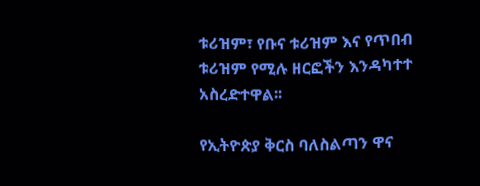ቱሪዝም፣ የቡና ቱሪዝም እና የጥበብ ቱሪዝም የሚሉ ዘርፎችን እንዳካተተ አስረድተዋል፡፡

የኢትዮጵያ ቅርስ ባለስልጣን ዋና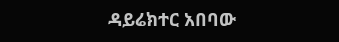ዳይሬክተር አበባው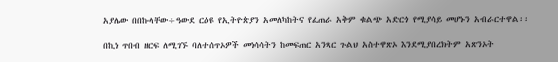አያሌው በበኩላቸው÷ዓውደ ርዕዩ የኢትዮጵያን አመለካከትና የፈጠራ አቅም ቁልጭ አድርጎ የሚያሳይ መሆኑን አብራርተዋል፡፡

በኪነ ጥበብ ዘርፍ ለሚገኙ ባለተሰጥኦዎች መነሳሳትን ከመፍጠር አንጻር ጉልህ አስተዋጽኦ እንደሚያበረክትም አጽንኦት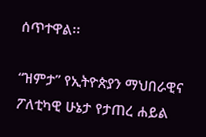ሰጥተዋል፡፡

“ዝምታ” የኢትዮጵያን ማህበራዊና ፖለቲካዊ ሁኔታ የታጠረ ሐይል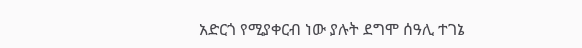አድርጎ የሚያቀርብ ነው ያሉት ደግሞ ሰዓሊ ተገኔ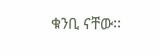ቁንቢ ናቸው፡፡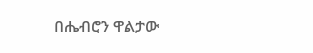በሔብሮን ዋልታው